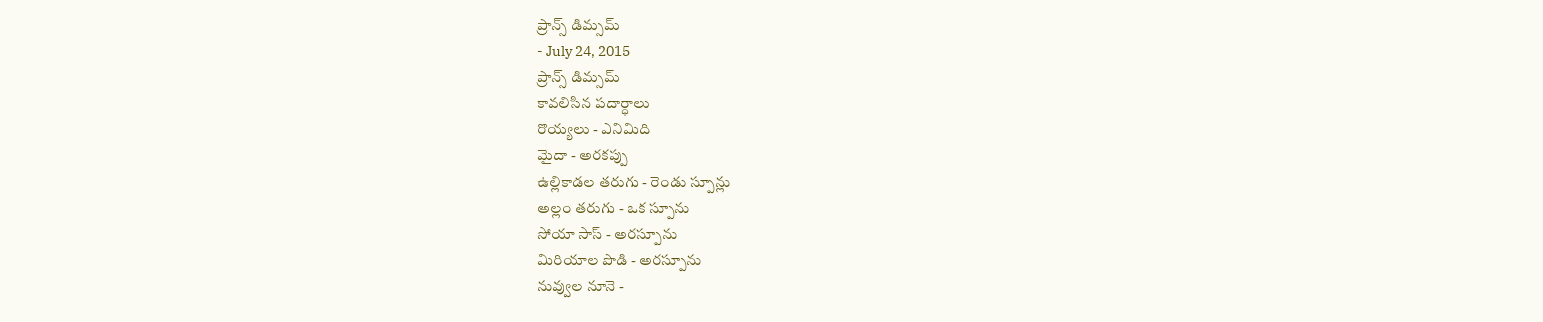ప్రాన్స్ డిమ్సమ్
- July 24, 2015
ప్రాన్స్ డిమ్సమ్
కావలిసిన పదార్ధాలు
రొయ్యలు - ఎనిమిది
మైదా - అరకప్పు
ఉల్లికాడల తరుగు - రెండు స్పూన్లు
అల్లం తరుగు - ఒక స్పూను
సోయా సాస్ - అరస్పూను
మిరియాల పొడి - అరస్పూను
నువ్వుల నూనె -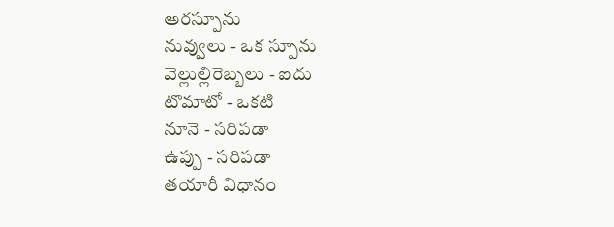అరస్పూను
నువ్వులు - ఒక స్పూను
వెల్లుల్లిరెబ్బలు - ఐదు
టొమాటో - ఒకటి
నూనె - సరిపడా
ఉప్పు - సరిపడా
తయారీ విధానం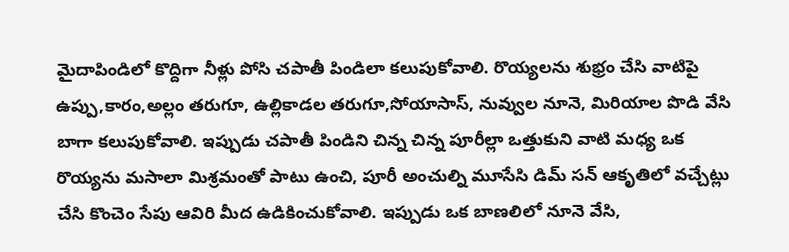మైదాపిండిలో కొద్దిగా నీళ్లు పోసి చపాతీ పిండిలా కలుపుకోవాలి. రొయ్యలను శుభ్రం చేసి వాటిపై ఉప్పు,కారం,అల్లం తరుగూ, ఉల్లికాడల తరుగూ,సోయాసాస్, నువ్వుల నూనె, మిరియాల పొడి వేసి బాగా కలుపుకోవాలి. ఇప్పుడు చపాతీ పిండిని చిన్న చిన్న పూరీల్లా ఒత్తుకుని వాటి మధ్య ఒక రొయ్యను మసాలా మిశ్రమంతో పాటు ఉంచి, పూరీ అంచుల్ని మూసేసి డిమ్ సన్ ఆకృతిలో వచ్చేట్లు చేసి కొంచెం సేపు ఆవిరి మీద ఉడికించుకోవాలి. ఇప్పుడు ఒక బాణలిలో నూనె వేసి,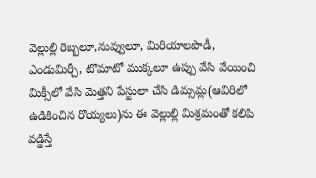వెల్లుల్లి రెబ్బలూ,నువ్వులూ, మిరియాలపొడీ, ఎండుమిర్చీ, టొమాటో ముక్కలూ ఉప్పు వేసి వేయించి మిక్సీలో వేసి మెత్తని పేస్టులా చేసి డిమ్సమ్ల(ఆవిరిలో ఉడికించిన రొయ్యలు)ను ఈ వెల్లుల్లి మిశ్రమంతో కలిపి వడ్డిస్తే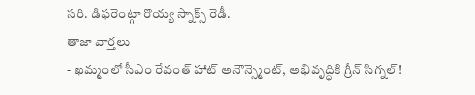సరి. డిఫరెంట్గా రొయ్య స్నాక్స్ రెడీ.
తాజా వార్తలు
- ఖమ్మంలో సీఎం రేవంత్ హాట్ అనౌన్స్మెంట్, అభివృద్ధికి గ్రీన్ సిగ్నల్!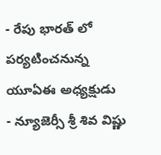- రేపు భారత్ లో పర్యటించనున్న యూఏఈ అధ్యక్షుడు
- న్యూజెర్సీ శ్రీ శివ విష్ణు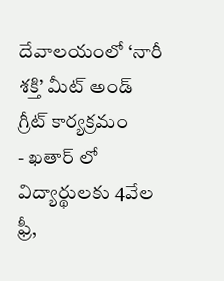దేవాలయంలో ‘నారీ శక్తి’ మీట్ అండ్ గ్రీట్ కార్యక్రమం
- ఖతార్ లో విద్యార్థులకు 4వేల ఫ్రీ,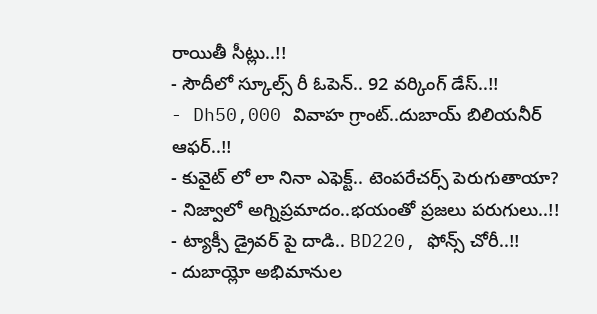రాయితీ సీట్లు..!!
- సౌదీలో స్కూల్స్ రీ ఓపెన్.. 92 వర్కింగ్ డేస్..!!
- Dh50,000 వివాహ గ్రాంట్..దుబాయ్ బిలియనీర్ ఆఫర్..!!
- కువైట్ లో లా నినా ఎఫెక్ట్.. టెంపరేచర్స్ పెరుగుతాయా?
- నిజ్వాలో అగ్నిప్రమాదం..భయంతో ప్రజలు పరుగులు..!!
- ట్యాక్సీ డ్రైవర్ పై దాడి.. BD220, ఫోన్స్ చోరీ..!!
- దుబాయ్లో అభిమానుల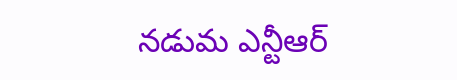నడుమ ఎన్టీఆర్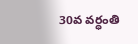30వ వర్ధంతి